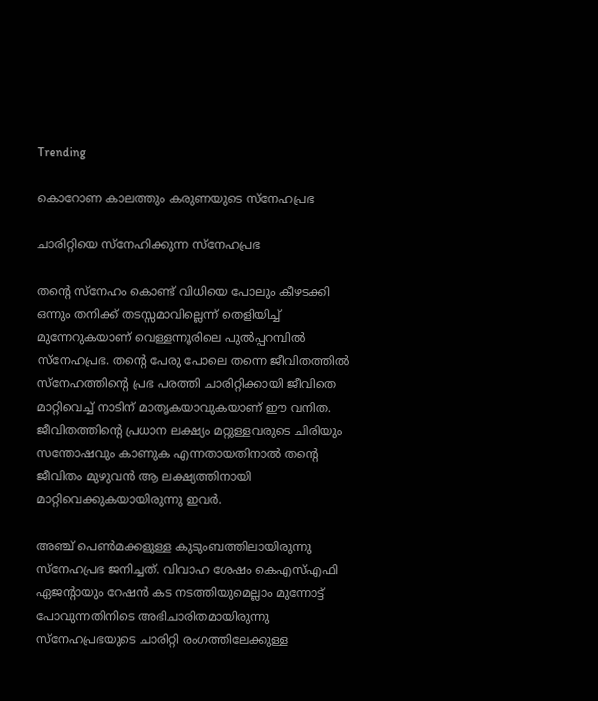Trending

കൊറോണ കാലത്തും കരുണയുടെ സ്‌നേഹപ്രഭ

ചാരിറ്റിയെ സ്‌നേഹിക്കുന്ന സ്‌നേഹപ്രഭ

തന്റെ സ്‌നേഹം കൊണ്ട് വിധിയെ പോലും കീഴടക്കി ഒന്നും തനിക്ക് തടസ്സമാവില്ലെന്ന് തെളിയിച്ച് മുന്നേറുകയാണ് വെള്ളന്നൂരിലെ പുല്‍പ്പറമ്പില്‍ സ്‌നേഹപ്രഭ. തന്റെ പേരു പോലെ തന്നെ ജീവിതത്തില്‍ സ്‌നേഹത്തിന്റെ പ്രഭ പരത്തി ചാരിറ്റിക്കായി ജീവിതെ മാറ്റിവെച്ച് നാടിന് മാതൃകയാവുകയാണ് ഈ വനിത. ജീവിതത്തിന്റെ പ്രധാന ലക്ഷ്യം മറ്റുള്ളവരുടെ ചിരിയും സന്തോഷവും കാണുക എന്നതായതിനാല്‍ തന്റെ ജീവിതം മുഴുവന്‍ ആ ലക്ഷ്യത്തിനായി മാറ്റിവെക്കുകയായിരുന്നു ഇവര്‍.

അഞ്ച് പെണ്‍മക്കളുള്ള കുടുംബത്തിലായിരുന്നു സ്‌നേഹപ്രഭ ജനിച്ചത്. വിവാഹ ശേഷം കെഎസ്എഫി ഏജന്റായും റേഷന്‍ കട നടത്തിയുമെല്ലാം മുന്നോട്ട് പോവുന്നതിനിടെ അഭിചാരിതമായിരുന്നു സ്‌നേഹപ്രഭയുടെ ചാരിറ്റി രംഗത്തിലേക്കുള്ള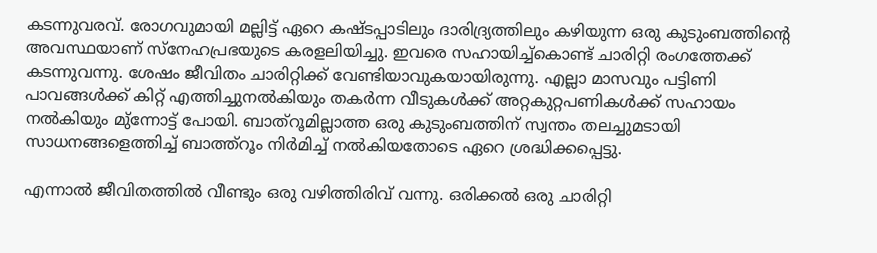കടന്നുവരവ്. രോഗവുമായി മല്ലിട്ട് ഏറെ കഷ്ടപ്പാടിലും ദാരിദ്ര്യത്തിലും കഴിയുന്ന ഒരു കുടുംബത്തിന്റെ അവസ്ഥയാണ് സ്‌നേഹപ്രഭയുടെ കരളലിയിച്ചു. ഇവരെ സഹായിച്ച്‌കൊണ്ട് ചാരിറ്റി രംഗത്തേക്ക് കടന്നുവന്നു. ശേഷം ജീവിതം ചാരിറ്റിക്ക് വേണ്ടിയാവുകയായിരുന്നു. എല്ലാ മാസവും പട്ടിണി പാവങ്ങള്‍ക്ക് കിറ്റ് എത്തിച്ചുനല്‍കിയും തകർന്ന വീടുകൾക്ക് അറ്റകുറ്റപണികൾക്ക് സഹായം നല്‍കിയും മു്‌ന്നോട്ട് പോയി. ബാത്റൂമില്ലാത്ത ഒരു കുടുംബത്തിന് സ്വന്തം തലച്ചുമടായി സാധനങ്ങളെത്തിച്ച് ബാത്ത്‌റൂം നിര്‍മിച്ച് നല്‍കിയതോടെ ഏറെ ശ്രദ്ധിക്കപ്പെട്ടു.

എന്നാല്‍ ജീവിതത്തില്‍ വീണ്ടും ഒരു വഴിത്തിരിവ് വന്നു. ഒരിക്കല്‍ ഒരു ചാരിറ്റി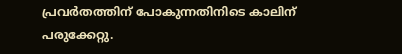പ്രവര്‍തത്തിന് പോകുന്നതിനിടെ കാലിന് പരുക്കേറ്റു.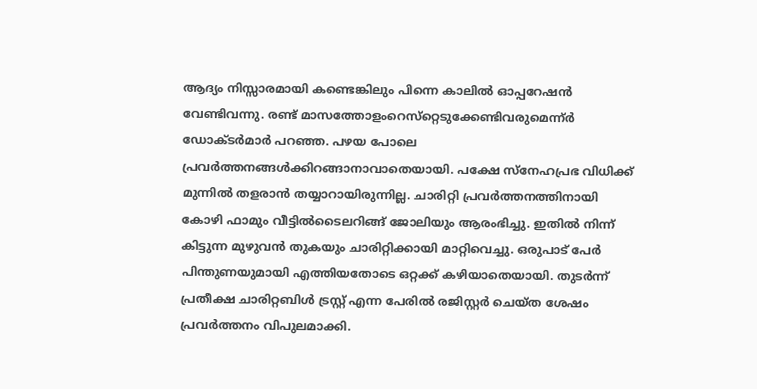ആദ്യം നിസ്സാരമായി കണ്ടെങ്കിലും പിന്നെ കാലില്‍ ഓപ്പറേഷന്‍ വേണ്ടിവന്നു. രണ്ട് മാസത്തോളംറെസ്‌റ്റെടുക്കേണ്ടിവരുമെന്ന്ർ ഡോക്ടർമാർ പറഞ്ഞ. പഴയ പോലെ പ്രവര്‍ത്തനങ്ങള്‍ക്കിറങ്ങാനാവാതെയായി. പക്ഷേ സ്‌നേഹപ്രഭ വിധിക്ക് മുന്നില്‍ തളരാന്‍ തയ്യാറായിരുന്നില്ല. ചാരിറ്റി പ്രവര്‍ത്തനത്തിനായി കോഴി ഫാമും വീട്ടിൽടൈലറിങ്ങ് ജോലിയും ആരംഭിച്ചു. ഇതില്‍ നിന്ന് കിട്ടുന്ന മുഴുവന്‍ തുകയും ചാരിറ്റിക്കായി മാറ്റിവെച്ചു. ഒരുപാട് പേര്‍ പിന്തുണയുമായി എത്തിയതോടെ ഒറ്റക്ക് കഴിയാതെയായി. തുടര്‍ന്ന് പ്രതീക്ഷ ചാരിറ്റബിള്‍ ട്രസ്റ്റ് എന്ന പേരില്‍ രജിസ്റ്റര്‍ ചെയ്ത ശേഷം പ്രവര്‍ത്തനം വിപുലമാക്കി.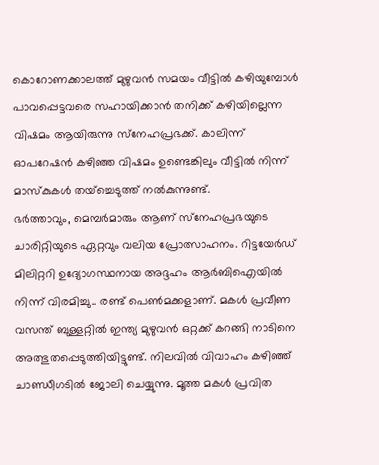കൊറോണക്കാലത്ത് മുഴുവന്‍ സമയം വീട്ടില്‍ കഴിയുമ്പോള്‍ പാവപ്പെട്ടവരെ സഹായിക്കാന്‍ തനിക്ക് കഴിയില്ലെന്ന വിഷമം ആയിരുന്നു സ്‌നേഹപ്രഭക്ക്. കാലിന്ന് ഓപറേഷൻ കഴിഞ്ഞ വിഷമം ഉണ്ടെങ്കിലും വീട്ടില്‍ നിന്ന് മാസ്‌കുകള്‍ തയ്‌ച്ചെടുത്ത് നൽകുന്നുണ്ട്.
ഭര്‍ത്താവും, മെമ്പർമാരും ആണ് സ്‌നേഹപ്രഭയുടെ ചാരിറ്റിയുടെ ഏറ്റവും വലിയ പ്രോത്സാഹനം. റിട്ടയേര്‍ഡ് മിലിറ്ററി ഉദ്യോഗസ്ഥനായ അദ്ദഹം ആര്‍ബിഐയില്‍ നിന്ന് വിരമിച്ചു.. രണ്ട് പെണ്‍മക്കളാണ്. മകള്‍ പ്രവീണ വസന്ത് ബുള്ളറ്റില്‍ ഇന്ത്യ മുഴുവന്‍ ഒറ്റക്ക് കറങ്ങി നാടിനെ അത്ഭുതപ്പെടുത്തിയിട്ടുണ്ട്. നിലവില്‍ വിവാഹം കഴിഞ്ഞ് ചാണ്ഡീഗടില്‍ ജോലി ചെയ്യുന്നു. മൂത്ത മകള്‍ പ്രവിത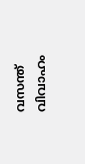വസന്ത് വിവാഹം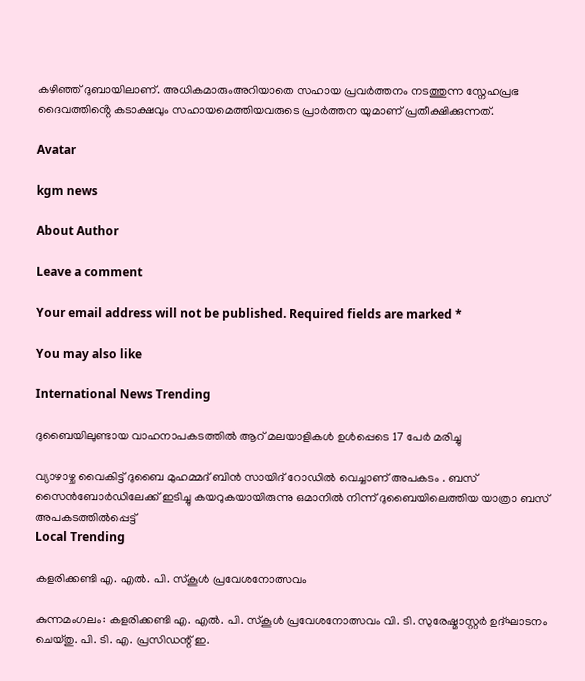കഴിഞ്ഞ് ദുബായിലാണ്. അധികമാരുംഅറിയാതെ സഹായ പ്രവർത്തനം നടത്തുന്ന സ്നേഹപ്രഭ ദൈവത്തിൻ്റെ കടാക്ഷവും സഹായമെത്തിയവരുടെ പ്രാർത്തന യുമാണ് പ്രതീക്ഷിക്കുന്നത്.

Avatar

kgm news

About Author

Leave a comment

Your email address will not be published. Required fields are marked *

You may also like

International News Trending

ദുബൈയിലുണ്ടായ വാഹനാപകടത്തില്‍ ആറ് മലയാളികള്‍ ഉള്‍പ്പെടെ 17 പേര്‍ മരിച്ചു

വ്യാഴാഴ്ച വൈകിട്ട് ദുബൈ മുഹമ്മദ് ബിൻ സായിദ് റോഡിൽ വെച്ചാണ് അപകടം . ബസ് സൈൻബോർഡിലേക്ക് ഇടിച്ചു കയറുകയായിരുന്നു ഒമാനിൽ നിന്ന് ദുബൈയിലെത്തിയ യാത്രാ ബസ് അപകടത്തിൽപ്പെട്ട്
Local Trending

കളരിക്കണ്ടി എ. എല്‍. പി. സ്‌കൂള്‍ പ്രവേശനോത്സവം

കുന്നമംഗലം: കളരിക്കണ്ടി എ. എല്‍. പി. സ്‌കൂള്‍ പ്രവേശനോത്സവം വി. ടി. സുരേഷ്മാസ്റ്റര്‍ ഉദ്ഘാടനം ചെയ്തു. പി. ടി. എ. പ്രസിഡന്റ് ഇ.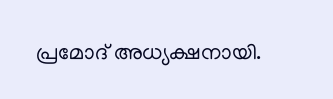പ്രമോദ് അധ്യക്ഷനായി.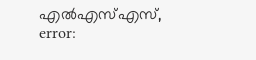എല്‍എസ്എസ്,
error: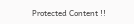Protected Content !!